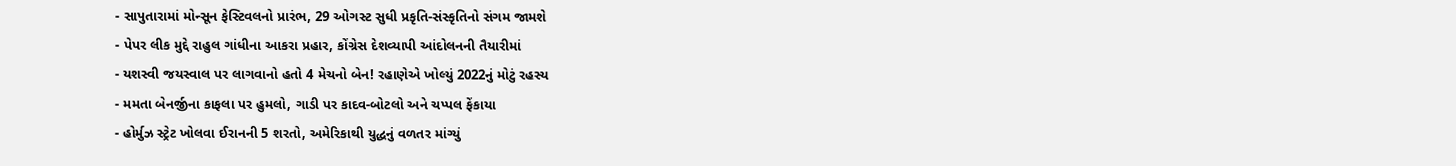- સાપુતારામાં મોન્સૂન ફેસ્ટિવલનો પ્રારંભ, 29 ઓગસ્ટ સુધી પ્રકૃતિ-સંસ્કૃતિનો સંગમ જામશે
- પેપર લીક મુદ્દે રાહુલ ગાંધીના આકરા પ્રહાર, કોંગ્રેસ દેશવ્યાપી આંદોલનની તૈયારીમાં
- યશસ્વી જયસ્વાલ પર લાગવાનો હતો 4 મેચનો બેન! રહાણેએ ખોલ્યું 2022નું મોટું રહસ્ય
- મમતા બેનર્જીના કાફલા પર હુમલો, ગાડી પર કાદવ-બોટલો અને ચપ્પલ ફેંકાયા
- હોર્મુઝ સ્ટ્રેટ ખોલવા ઈરાનની 5 શરતો, અમેરિકાથી યુદ્ધનું વળતર માંગ્યું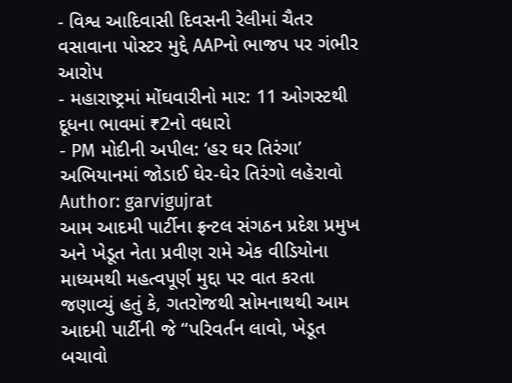- વિશ્વ આદિવાસી દિવસની રેલીમાં ચૈતર વસાવાના પોસ્ટર મુદ્દે AAPનો ભાજપ પર ગંભીર આરોપ
- મહારાષ્ટ્રમાં મોંઘવારીનો માર: 11 ઓગસ્ટથી દૂધના ભાવમાં ₹2નો વધારો
- PM મોદીની અપીલ: ‘હર ઘર તિરંગા’ અભિયાનમાં જોડાઈ ઘેર-ઘેર તિરંગો લહેરાવો
Author: garvigujrat
આમ આદમી પાર્ટીના ફ્રન્ટલ સંગઠન પ્રદેશ પ્રમુખ અને ખેડૂત નેતા પ્રવીણ રામે એક વીડિયોના માધ્યમથી મહત્વપૂર્ણ મુદ્દા પર વાત કરતા જણાવ્યું હતું કે, ગતરોજથી સોમનાથથી આમ આદમી પાર્ટીની જે “પરિવર્તન લાવો, ખેડૂત બચાવો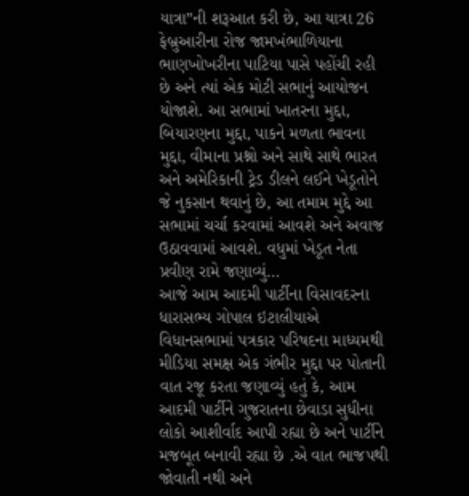યાત્રા”ની શરૂઆત કરી છે, આ યાત્રા 26 ફેબ્રુઆરીના રોજ જામખંભાળિયાના ભાણખોખરીના પાટિયા પાસે પહોંચી રહી છે અને ત્યાં એક મોટી સભાનું આયોજન યોજાશે. આ સભામાં ખાતરના મુદ્દા, બિયારણના મુદ્દા, પાકને મળતા ભાવના મુદ્દા, વીમાના પ્રશ્નો અને સાથે સાથે ભારત અને અમેરિકાની ટ્રેડ ડીલને લઈને ખેડૂતોને જે નુકસાન થવાનું છે, આ તમામ મુદ્દે આ સભામાં ચર્ચા કરવામાં આવશે અને અવાજ ઉઠાવવામાં આવશે. વધુમાં ખેડૂત નેતા પ્રવીણ રામે જણાવ્યું…
આજે આમ આદમી પાર્ટીના વિસાવદરના ધારાસભ્ય ગોપાલ ઇટાલીયાએ વિધાનસભામાં પત્રકાર પરિષદના માધ્યમથી મીડિયા સમક્ષ એક ગંભીર મુદ્દા પર પોતાની વાત રજૂ કરતા જણાવ્યું હતું કે, આમ આદમી પાર્ટીને ગુજરાતના છેવાડા સુધીના લોકો આશીર્વાદ આપી રહ્યા છે અને પાર્ટીને મજબૂત બનાવી રહ્યા છે .એ વાત ભાજપથી જોવાતી નથી અને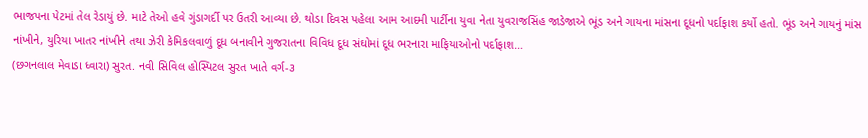ભાજપના પેટમાં તેલ રેડાયું છે. માટે તેઓ હવે ગુંડાગર્દી પર ઉતરી આવ્યા છે. થોડા દિવસ પહેલા આમ આદમી પાર્ટીના યુવા નેતા યુવરાજસિંહ જાડેજાએ ભૂંડ અને ગાયના માંસના દૂધનો પર્દાફાશ કર્યો હતો. ભૂંડ અને ગાયનું માંસ નાંખીને, યુરિયા ખાતર નાંખીને તથા ઝેરી કેમિકલવાળું દૂધ બનાવીને ગુજરાતના વિવિધ દૂધ સંઘોમાં દૂધ ભરનારા માફિયાઓનો પર્દાફાશ…
(છગનલાલ મેવાડા ધ્વારા) સુરત. નવી સિવિલ હોસ્પિટલ સુરત ખાતે વર્ગ-૩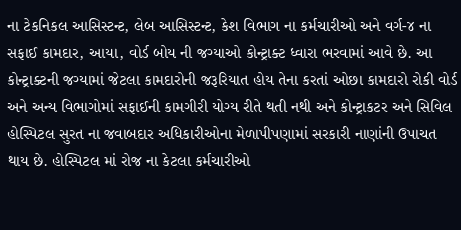ના ટેકનિકલ આસિસ્ટન્ટ, લેબ આસિસ્ટન્ટ, કેશ વિભાગ ના કર્મચારીઓ અને વર્ગ-૪ ના સફાઈ કામદાર, આયા, વોર્ડ બોય ની જગ્યાઓ કોન્ટ્રાક્ટ ધ્વારા ભરવામાં આવે છે. આ કોન્ટ્રાક્ટની જગ્યામાં જેટલા કામદારોની જરૂરિયાત હોય તેના કરતાં ઓછા કામદારો રોકી વોર્ડ અને અન્ય વિભાગોમાં સફાઈની કામગીરી યોગ્ય રીતે થતી નથી અને કોન્ટ્રાકટર અને સિવિલ હોસ્પિટલ સુરત ના જવાબદાર અધિકારીઓના મેળાપીપણામાં સરકારી નાણાંની ઉપાચત થાય છે. હોસ્પિટલ માં રોજ ના કેટલા કર્મચારીઓ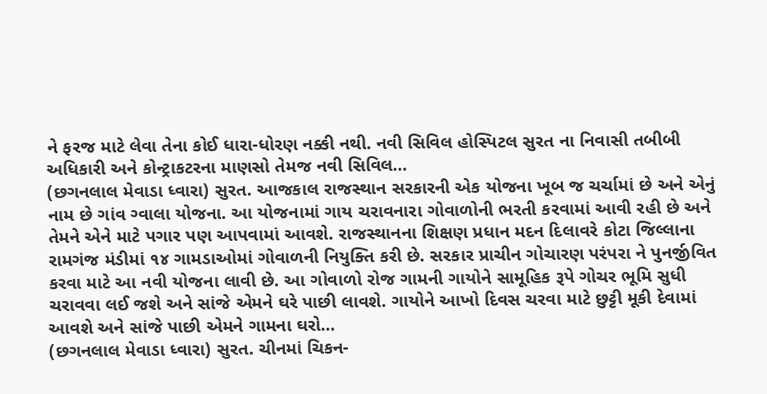ને ફરજ માટે લેવા તેના કોઈ ધારા-ધોરણ નક્કી નથી. નવી સિવિલ હોસ્પિટલ સુરત ના નિવાસી તબીબી અધિકારી અને કોન્ટ્રાકટરના માણસો તેમજ નવી સિવિલ…
(છગનલાલ મેવાડા ધ્વારા) સુરત. આજકાલ રાજસ્થાન સરકારની એક યોજના ખૂબ જ ચર્ચામાં છે અને એનું નામ છે ગાંવ ગ્વાલા યોજના. આ યોજનામાં ગાય ચરાવનારા ગોવાળોની ભરતી કરવામાં આવી રહી છે અને તેમને એને માટે પગાર પણ આપવામાં આવશે. રાજસ્થાનના શિક્ષણ પ્રધાન મદન દિલાવરે કોટા જિલ્લાના રામગંજ મંડીમાં ૧૪ ગામડાઓમાં ગોવાળની નિયુક્તિ કરી છે. સરકાર પ્રાચીન ગોચારણ પરંપરા ને પુનર્જીવિત કરવા માટે આ નવી યોજના લાવી છે. આ ગોવાળો રોજ ગામની ગાયોને સામૂહિક રૂપે ગોચર ભૂમિ સુધી ચરાવવા લઈ જશે અને સાંજે એમને ઘરે પાછી લાવશે. ગાયોને આખો દિવસ ચરવા માટે છુટ્ટી મૂકી દેવામાં આવશે અને સાંજે પાછી એમને ગામના ઘરો…
(છગનલાલ મેવાડા ધ્વારા) સુરત. ચીનમાં ચિકન-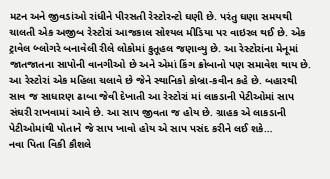મટન અને જીવડાંઓ રાંધીને પીરસતી રેસ્ટોરન્ટો ઘણી છે. પરંતુ ઘણા સમયથી ચાલતી એક અજીબ રેસ્ટોરાં આજકાલ સોશ્યલ મીડિયા પર વાઇરલ થઈ છે. એક ટ્રાવેલ બ્લોગરે બનાવેલી રીલે લોકોમાં કુતૂહલ જણાવ્યુ છે. આ રેસ્ટોરાંના મેનૂમાં જાતજાતના સાપોની વાનગીઓ છે અને એમાં કિંગ ક્રોબાનો પણ સમાવેશ થાય છે. આ રેસ્ટોરાં એક મહિલા ચલાવે છે જેને સ્થાનિકો કોબ્રા-કવીન કહે છે. બહારથી સાવ જ સાધારણ ઢાબા જેવી દેખાતી આ રેસ્ટોરાં માં લાકડાની પેટીઓમાં સાપ સંઘરી રાખવામાં આવે છે. આ સાપ જીવતા જ હોય છે. ગ્રાહક એ લાકડાની પેટીઓમાંથી પોતાને જે સાપ ખાવો હોય એ સાપ પસંદ કરીને લઈ શકે…
નવા પિતા વિકી કૌશલે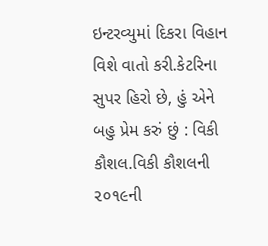ઇન્ટરવ્યુમાં દિકરા વિહાન વિશે વાતો કરી.કેટરિના સુપર હિરો છે, હું એને બહુ પ્રેમ કરું છું : વિકી કૌશલ.વિકી કૌશલની ૨૦૧૯ની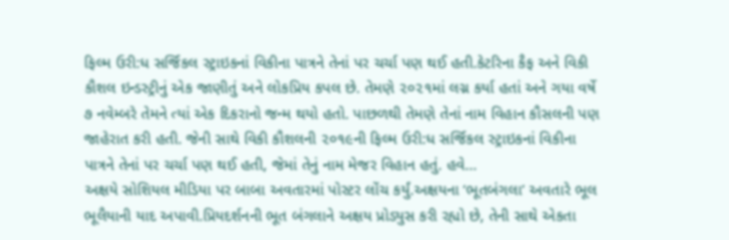ફિલ્મ ઉરી:ધ સર્જિકલ સ્ટ્રાઇકનાં વિકીના પાત્રને તેનાં પર ચર્ચા પણ થઈ હતી.કેટરિના કૈફ અને વિકી કૌશલ ઇન્ડસ્ટ્રીનું એક જાણીતું અને લોકપ્રિય કપલ છે. તેમણે ૨૦૨૧માં લગ્ન કર્યા હતાં અને ગયા વર્ષે ૭ નવેમ્બરે તેમને ત્યાં એક દિકરાનો જન્મ થયો હતો. પાછળથી તેમણે તેનાં નામ વિહાન કૌસલની પણ જાહેરાત કરી હતી. જેની સાથે વિકી કૌશલની ૨૦૧૯ની ફિલ્મ ઉરી:ધ સર્જિકલ સ્ટ્રાઇકનાં વિકીના પાત્રને તેનાં પર ચર્ચા પણ થઈ હતી, જેમાં તેનું નામ મેજર વિહાન હતું. હવે…
અક્ષયે સોશિયલ મીડિયા પર બાબા અવતારમાં પોસ્ટર લોંચ કર્યું.અક્ષયના ‘ભૂતબંગલા’ અવતારે ભૂલ ભૂલૈયાની યાદ અપાવી.પ્રિયદર્શનની ભૂત બંગલાને અક્ષય પ્રોડ્યુસ કરી રહ્યો છે, તેની સાથે એકતા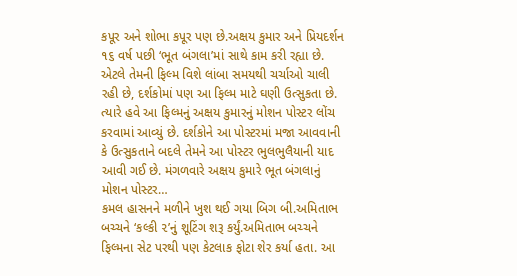કપૂર અને શોભા કપૂર પણ છે.અક્ષય કુમાર અને પ્રિયદર્શન ૧૬ વર્ષ પછી ‘ભૂત બંગલા’માં સાથે કામ કરી રહ્યા છે. એટલે તેમની ફિલ્મ વિશે લાંબા સમયથી ચર્ચાઓ ચાલી રહી છે, દર્શકોમાં પણ આ ફિલ્મ માટે ઘણી ઉત્સુકતા છે. ત્યારે હવે આ ફિલ્મનું અક્ષય કુમારનું મોશન પોસ્ટર લોંચ કરવામાં આવ્યું છે. દર્શકોને આ પોસ્ટરમાં મજા આવવાની કે ઉત્સુકતાને બદલે તેમને આ પોસ્ટર ભુલભુલૈયાની યાદ આવી ગઈ છે. મંગળવારે અક્ષય કુમારે ભૂત બંગલાનું મોશન પોસ્ટર…
કમલ હાસનને મળીને ખુશ થઈ ગયા બિગ બી.અમિતાભ બચ્ચને ‘કલ્કી ૨’નું શૂટિંગ શરૂ કર્યું.અમિતાભ બચ્ચને ફિલ્મના સેટ પરથી પણ કેટલાક ફોટા શેર કર્યા હતા. આ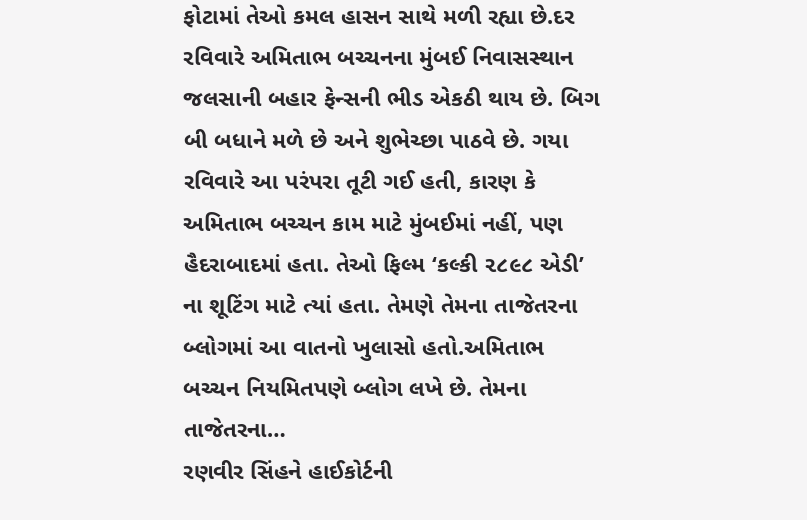ફોટામાં તેઓ કમલ હાસન સાથે મળી રહ્યા છે.દર રવિવારે અમિતાભ બચ્ચનના મુંબઈ નિવાસસ્થાન જલસાની બહાર ફેન્સની ભીડ એકઠી થાય છે. બિગ બી બધાને મળે છે અને શુભેચ્છા પાઠવે છે. ગયા રવિવારે આ પરંપરા તૂટી ગઈ હતી, કારણ કે અમિતાભ બચ્ચન કામ માટે મુંબઈમાં નહીં, પણ હૈદરાબાદમાં હતા. તેઓ ફિલ્મ ‘કલ્કી ૨૮૯૮ એડી’ ના શૂટિંગ માટે ત્યાં હતા. તેમણે તેમના તાજેતરના બ્લોગમાં આ વાતનો ખુલાસો હતો.અમિતાભ બચ્ચન નિયમિતપણે બ્લોગ લખે છે. તેમના તાજેતરના…
રણવીર સિંહને હાઈકોર્ટની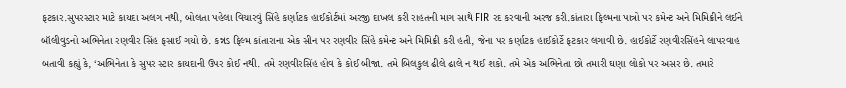ફટકાર.સુપરસ્ટાર માટે કાયદા અલગ નથી, બોલતા પહેલા વિચારવું સિંહે કર્ણાટક હાઈકોર્ટમાં અરજી દાખલ કરી રાહતની માગ સાથે FIR રદ કરવાની અરજ કરી.કાંતારા ફિલ્મના પાત્રો પર કમેન્ટ અને મિમિક્રીને લઈને બૉલીવુડનો અભિનેતા રણવીર સિંહ ફસાઈ ગયો છે. કન્નડ ફિલ્મ કાંતારાના એક સીન પર રણવીર સિંહે કમેન્ટ અને મિમિક્રી કરી હતી, જેના પર કર્ણાટક હાઈકોર્ટે ફટકાર લગાવી છે. હાઈકોર્ટે રણવીરસિંહને લાપરવાહ બતાવી કહ્યું કે, ‘અભિનેતા કે સુપર સ્ટાર કાયદાની ઉપર કોઈ નથી. તમે રણવીરસિંહ હોવ કે કોઈ બીજા. તમે બિલકુલ ઢીલે ઢાલે ન થઈ શકો. તમે એક અભિનેતા છો તમારી ઘણા લોકો પર અસર છે. તમારે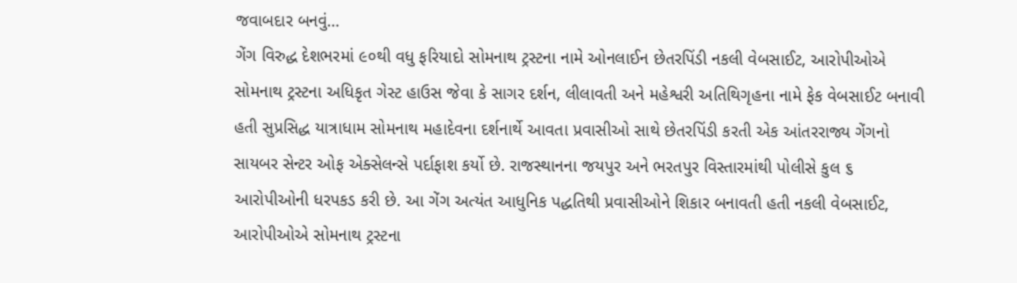જવાબદાર બનવું…
ગેંગ વિરુદ્ધ દેશભરમાં ૯૦થી વધુ ફરિયાદો સોમનાથ ટ્રસ્ટના નામે ઓનલાઈન છેતરપિંડી નકલી વેબસાઈટ, આરોપીઓએ સોમનાથ ટ્રસ્ટના અધિકૃત ગેસ્ટ હાઉસ જેવા કે સાગર દર્શન, લીલાવતી અને મહેશ્વરી અતિથિગૃહના નામે ફેક વેબસાઈટ બનાવી હતી સુપ્રસિદ્ધ યાત્રાધામ સોમનાથ મહાદેવના દર્શનાર્થે આવતા પ્રવાસીઓ સાથે છેતરપિંડી કરતી એક આંતરરાજ્ય ગેંગનો સાયબર સેન્ટર ઓફ એક્સેલન્સે પર્દાફાશ કર્યો છે. રાજસ્થાનના જયપુર અને ભરતપુર વિસ્તારમાંથી પોલીસે કુલ ૬ આરોપીઓની ધરપકડ કરી છે. આ ગેંગ અત્યંત આધુનિક પદ્ધતિથી પ્રવાસીઓને શિકાર બનાવતી હતી નકલી વેબસાઈટ, આરોપીઓએ સોમનાથ ટ્રસ્ટના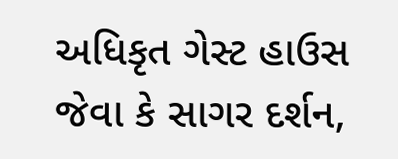અધિકૃત ગેસ્ટ હાઉસ જેવા કે સાગર દર્શન,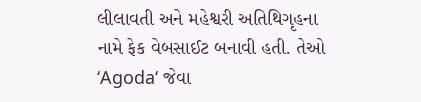લીલાવતી અને મહેશ્વરી અતિથિગૃહના નામે ફેક વેબસાઈટ બનાવી હતી. તેઓ ‘Agoda‘ જેવા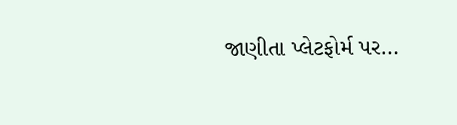જાણીતા પ્લેટફોર્મ પર…